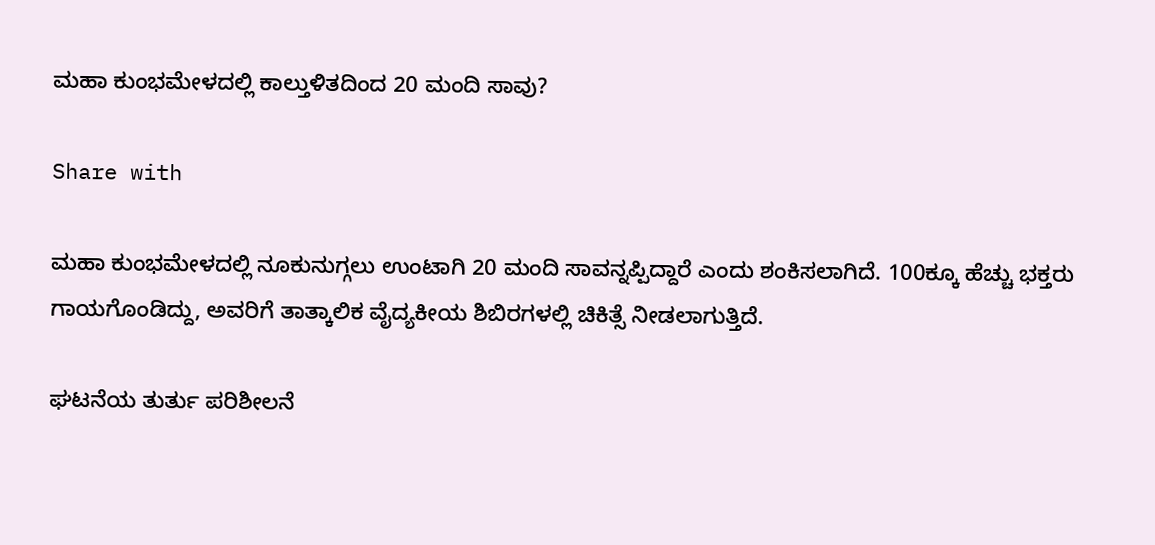ಮಹಾ ಕುಂಭಮೇಳದಲ್ಲಿ ಕಾಲ್ತುಳಿತದಿಂದ 20 ಮಂದಿ ಸಾವು?

Share with

ಮಹಾ ಕುಂಭಮೇಳದಲ್ಲಿ ನೂಕುನುಗ್ಗಲು ಉಂಟಾಗಿ 20 ಮಂದಿ ಸಾವನ್ನಪ್ಪಿದ್ದಾರೆ ಎಂದು ಶಂಕಿಸಲಾಗಿದೆ. 100ಕ್ಕೂ ಹೆಚ್ಚು ಭಕ್ತರು ಗಾಯಗೊಂಡಿದ್ದು, ಅವರಿಗೆ ತಾತ್ಕಾಲಿಕ ವೈದ್ಯಕೀಯ ಶಿಬಿರಗಳಲ್ಲಿ ಚಿಕಿತ್ಸೆ ನೀಡಲಾಗುತ್ತಿದೆ.

ಘಟನೆಯ ತುರ್ತು ಪರಿಶೀಲನೆ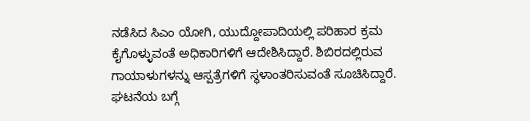ನಡೆಸಿದ ಸಿಎಂ ಯೋಗಿ, ಯುದ್ದೋಪಾದಿಯಲ್ಲಿ ಪರಿಹಾರ ಕ್ರಮ ಕೈಗೊಳ್ಳುವಂತೆ ಅಧಿಕಾರಿಗಳಿಗೆ ಆದೇಶಿಸಿದ್ದಾರೆ. ಶಿಬಿರದಲ್ಲಿರುವ ಗಾಯಾಳುಗಳನ್ನು ಆಸ್ಪತ್ರೆಗಳಿಗೆ ಸ್ಥಳಾಂತರಿಸುವಂತೆ ಸೂಚಿಸಿದ್ದಾರೆ. ಘಟನೆಯ ಬಗ್ಗೆ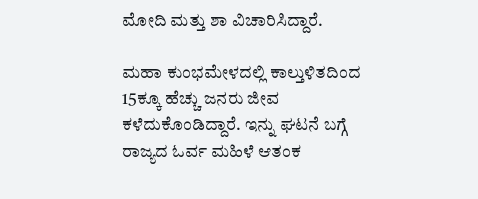ಮೋದಿ ಮತ್ತು ಶಾ ವಿಚಾರಿಸಿದ್ದಾರೆ.

ಮಹಾ ಕುಂಭಮೇಳದಲ್ಲಿ ಕಾಲ್ತುಳಿತದಿಂದ 15ಕ್ಕೂ ಹೆಚ್ಚು ಜನರು ಜೀವ ಕಳೆದುಕೊಂಡಿದ್ದಾರೆ. ಇನ್ನು ಘಟನೆ ಬಗ್ಗೆ ರಾಜ್ಯದ ಓರ್ವ ಮಹಿಳೆ ಆತಂಕ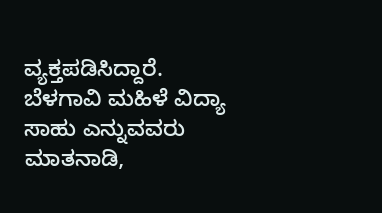ವ್ಯಕ್ತಪಡಿಸಿದ್ದಾರೆ. ಬೆಳಗಾವಿ ಮಹಿಳೆ ವಿದ್ಯಾ ಸಾಹು ಎನ್ನುವವರು ಮಾತನಾಡಿ,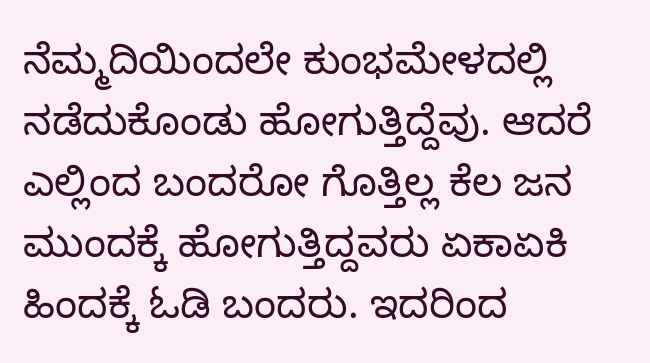ನೆಮ್ಮದಿಯಿಂದಲೇ ಕುಂಭಮೇಳದಲ್ಲಿ ನಡೆದುಕೊಂಡು ಹೋಗುತ್ತಿದ್ದೆವು. ಆದರೆ ಎಲ್ಲಿಂದ ಬಂದರೋ ಗೊತ್ತಿಲ್ಲ ಕೆಲ ಜನ ಮುಂದಕ್ಕೆ ಹೋಗುತ್ತಿದ್ದವರು ಏಕಾಏಕಿ ಹಿಂದಕ್ಕೆ ಓಡಿ ಬಂದರು. ಇದರಿಂದ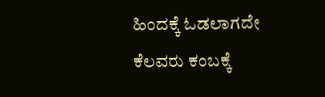ಹಿಂದಕ್ಕೆ ಓಡಲಾಗದೇ ಕೆಲವರು ಕಂಬಕ್ಕೆ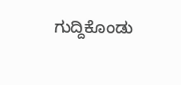ಗುದ್ದಿಕೊಂಡು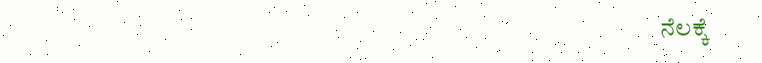ನೆಲಕ್ಕೆ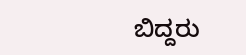ಬಿದ್ದರು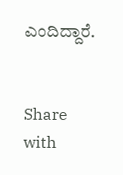ಎಂದಿದ್ದಾರೆ.


Share with